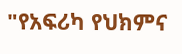"የአፍሪካ የህክምና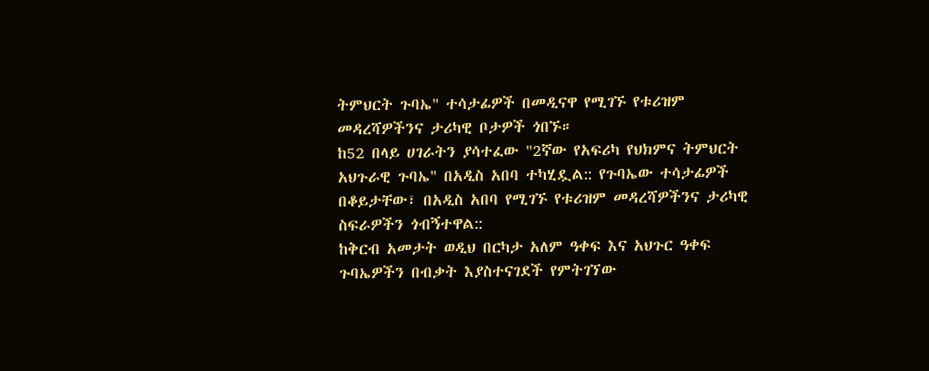ትምህርት ጉባኤ" ተሳታፊዎች በመዲናዋ የሚገኙ የቱሪዝም መዳረሻዎችንና ታሪካዊ ቦታዎች ጎበኙ።
ከ52 በላይ ሀገራትን ያሳተፈው "2ኛው የአፍሪካ የህክምና ትምህርት አህጉራዊ ጉባኤ" በአዲስ አበባ ተካሂዷል:: የጉባኤው ተሳታፊዎች በቆይታቸው፣ በአዲስ አበባ የሚገኙ የቱሪዝም መዳረሻዎችንና ታሪካዊ ስፍራዎችን ጎብኝተዋል::
ከቅርብ አመታት ወዲህ በርካታ አለም ዓቀፍ እና አህጉር ዓቀፍ ጉባኤዎችን በብቃት እያስተናገደች የምትገኘው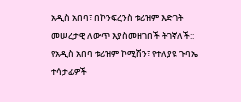አዲስ አበባ፣ በኮንፍረንስ ቱሪዝም እድገት መሠረታዊ ለውጥ እያስመዘገበች ትገኛለች::
የአዲስ አበባ ቱሪዝም ኮሚሽን፣ የተለያዩ ጉባኤ ተሳታፊዎች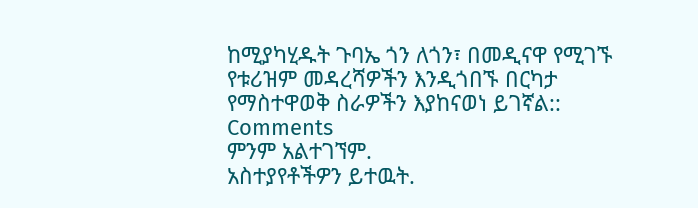ከሚያካሂዱት ጉባኤ ጎን ለጎን፣ በመዲናዋ የሚገኙ የቱሪዝም መዳረሻዎችን እንዲጎበኙ በርካታ የማስተዋወቅ ስራዎችን እያከናወነ ይገኛል::
Comments
ምንም አልተገኘም.
አስተያየቶችዎን ይተዉት.